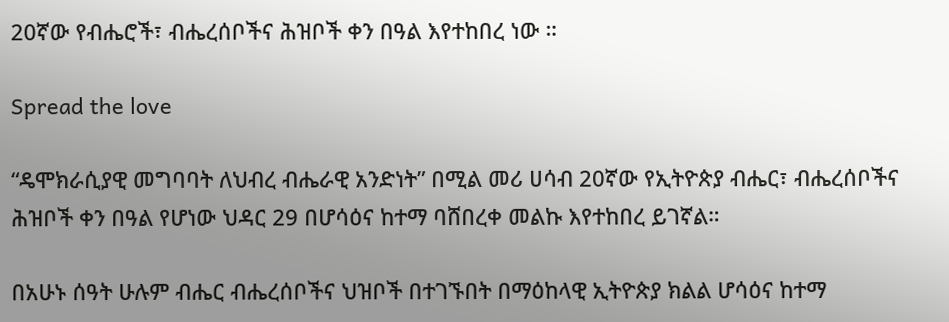20ኛው የብሔሮች፣ ብሔረሰቦችና ሕዝቦች ቀን በዓል እየተከበረ ነው ።

Spread the love

“ዴሞክራሲያዊ መግባባት ለህብረ ብሔራዊ አንድነት” በሚል መሪ ሀሳብ 20ኛው የኢትዮጵያ ብሔር፣ ብሔረሰቦችና ሕዝቦች ቀን በዓል የሆነው ህዳር 29 በሆሳዕና ከተማ ባሸበረቀ መልኩ እየተከበረ ይገኛል።

በአሁኑ ሰዓት ሁሉም ብሔር ብሔረሰቦችና ህዝቦች በተገኙበት በማዕከላዊ ኢትዮጵያ ክልል ሆሳዕና ከተማ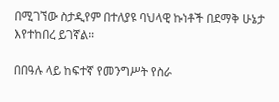በሚገኘው ስታዲየም በተለያዩ ባህላዊ ኩነቶች በደማቅ ሁኔታ እየተከበረ ይገኛል።

በበዓሉ ላይ ከፍተኛ የመንግሥት የስራ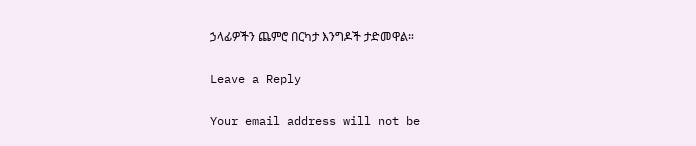ኃላፊዎችን ጨምሮ በርካታ እንግዶች ታድመዋል።

Leave a Reply

Your email address will not be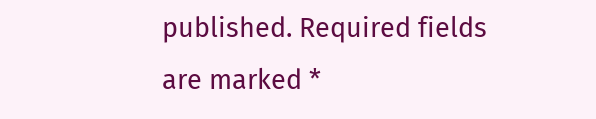published. Required fields are marked *